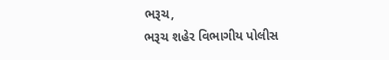ભરૂચ,
ભરૂચ શહેર વિભાગીય પોલીસ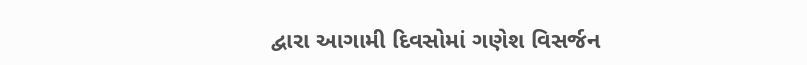દ્વારા આગામી દિવસોમાં ગણેશ વિસર્જન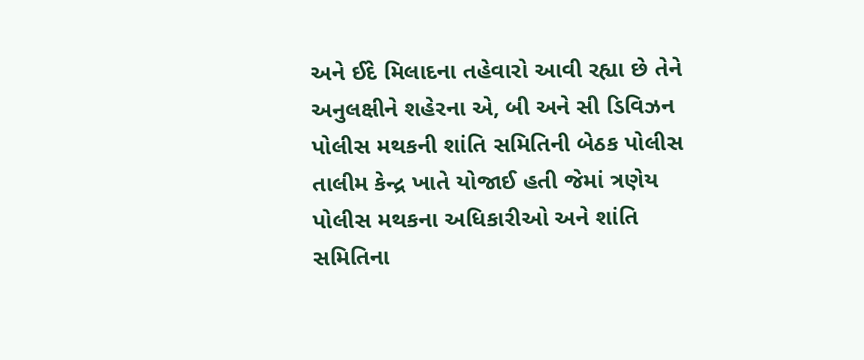અને ઈદે મિલાદના તહેવારો આવી રહ્યા છે તેને અનુલક્ષીને શહેરના એ, બી અને સી ડિવિઝન પોલીસ મથકની શાંતિ સમિતિની બેઠક પોલીસ તાલીમ કેન્દ્ર ખાતે યોજાઈ હતી જેમાં ત્રણેય પોલીસ મથકના અધિકારીઓ અને શાંતિ સમિતિના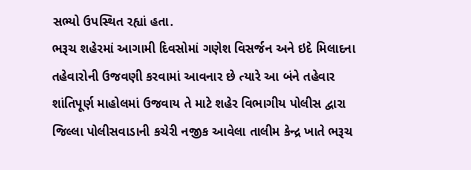સભ્યો ઉપસ્થિત રહ્યાં હતા.
ભરૂચ શહેરમાં આગામી દિવસોમાં ગણેશ વિસર્જન અને ઇદે મિલાદના તહેવારોની ઉજવણી કરવામાં આવનાર છે ત્યારે આ બંને તહેવાર શાંતિપૂર્ણ માહોલમાં ઉજવાય તે માટે શહેર વિભાગીય પોલીસ દ્વારા જિલ્લા પોલીસવાડાની કચેરી નજીક આવેલા તાલીમ કેન્દ્ર ખાતે ભરૂચ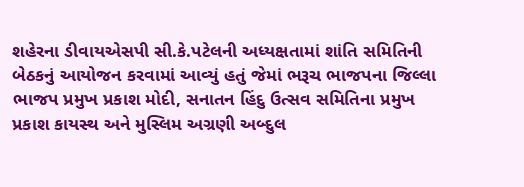શહેરના ડીવાયએસપી સી.કે.પટેલની અધ્યક્ષતામાં શાંતિ સમિતિની બેઠકનું આયોજન કરવામાં આવ્યું હતું જેમાં ભરૂચ ભાજપના જિલ્લા ભાજપ પ્રમુખ પ્રકાશ મોદી, સનાતન હિંદુ ઉત્સવ સમિતિના પ્રમુખ પ્રકાશ કાયસ્થ અને મુસ્લિમ અગ્રણી અબ્દુલ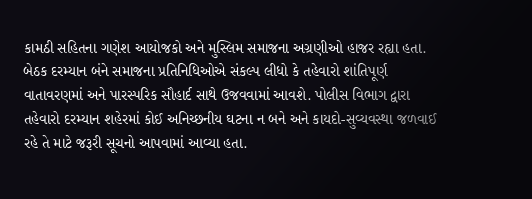કામઠી સહિતના ગણેશ આયોજકો અને મુસ્લિમ સમાજના અગ્રણીઓ હાજર રહ્યા હતા. બેઠક દરમ્યાન બંને સમાજના પ્રતિનિધિઓએ સંકલ્પ લીધો કે તહેવારો શાંતિપૂર્ણ વાતાવરણમાં અને પારસ્પરિક સૌહાર્દ સાથે ઉજવવામાં આવશે. પોલીસ વિભાગ દ્વારા તહેવારો દરમ્યાન શહેરમાં કોઈ અનિચ્છનીય ઘટના ન બને અને કાયદો-સુવ્યવસ્થા જળવાઈ રહે તે માટે જરૂરી સૂચનો આપવામાં આવ્યા હતા.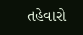તહેવારો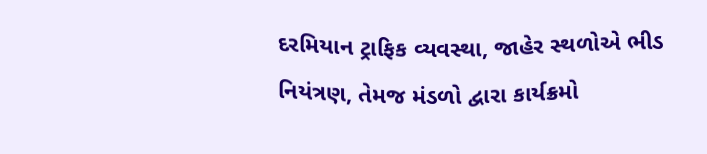દરમિયાન ટ્રાફિક વ્યવસ્થા, જાહેર સ્થળોએ ભીડ નિયંત્રણ, તેમજ મંડળો દ્વારા કાર્યક્રમો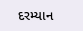દરમ્યાન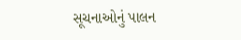સૂચનાઓનું પાલન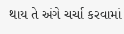થાય તે અંગે ચર્ચા કરવામાં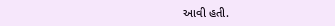આવી હતી.